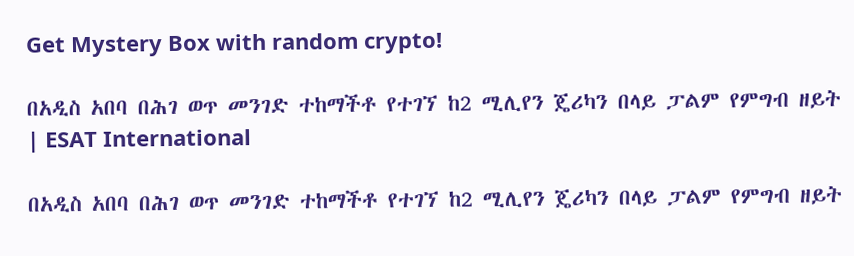Get Mystery Box with random crypto!

በአዲስ አበባ በሕገ ወጥ መንገድ ተከማችቶ የተገኘ ከ2 ሚሊየን ጄሪካን በላይ ፓልም የምግብ ዘይት | ESAT International

በአዲስ አበባ በሕገ ወጥ መንገድ ተከማችቶ የተገኘ ከ2 ሚሊየን ጄሪካን በላይ ፓልም የምግብ ዘይት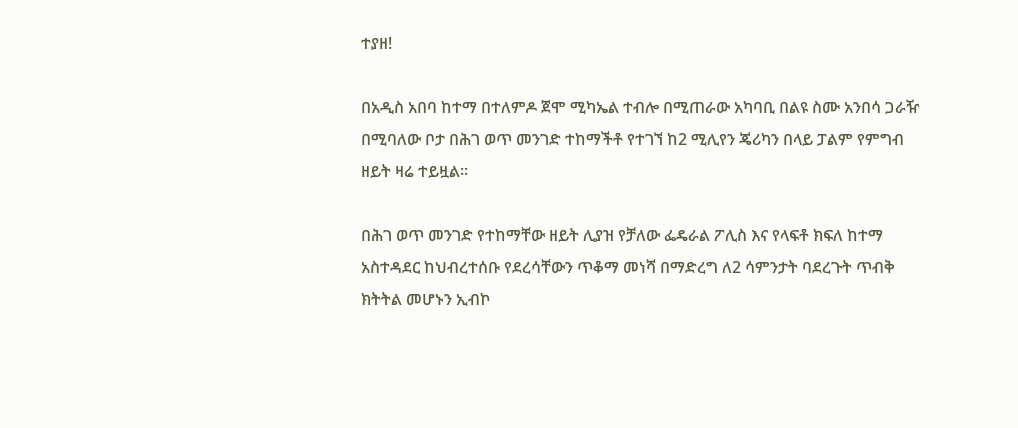ተያዘ!

በአዲስ አበባ ከተማ በተለምዶ ጀሞ ሚካኤል ተብሎ በሚጠራው አካባቢ በልዩ ስሙ አንበሳ ጋራዥ በሚባለው ቦታ በሕገ ወጥ መንገድ ተከማችቶ የተገኘ ከ2 ሚሊየን ጄሪካን በላይ ፓልም የምግብ ዘይት ዛሬ ተይዟል፡፡

በሕገ ወጥ መንገድ የተከማቸው ዘይት ሊያዝ የቻለው ፌዴራል ፖሊስ እና የላፍቶ ክፍለ ከተማ አስተዳደር ከህብረተሰቡ የደረሳቸውን ጥቆማ መነሻ በማድረግ ለ2 ሳምንታት ባደረጉት ጥብቅ ክትትል መሆኑን ኢብኮ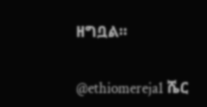ዘግቧል።

@ethiomereja1 ሼር